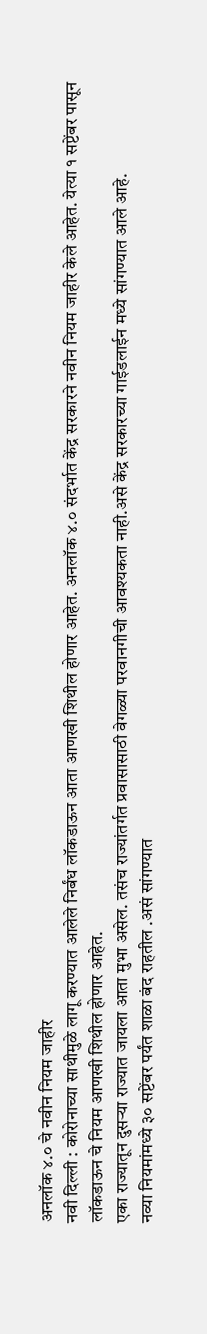अनलॉक ४.० चे नवीन नियम जाहीर
नवी दिल्ली : कोरोनाच्या साथीमुळे लागू करण्यात आलेले निर्बंध लॉकडाऊन आता आणखी शिथील होणार आहेत. अनलॉक ४.० संदर्भात केंद्र सरकारने नवीन नियम जाहीर केले आहेत. येत्या १ सप्टेंबर पासून लॉकडाऊन चे नियम आणखी शिथील होणार आहेत.
एका राज्यातून दुसऱ्या राज्यात जायला आता मुभा असेल. तसंच राज्यांतर्गत प्रवासासाठी वेगळ्या परवानगीची आवश्यकता नाही.असे केंद्र सरकारच्या गाईडलाईन मध्ये सांगण्यात आले आहे.
नव्या नियमांमध्ये ३० सप्टेंबर पर्यंत शाळा बंद राहतील .असं सांगण्यात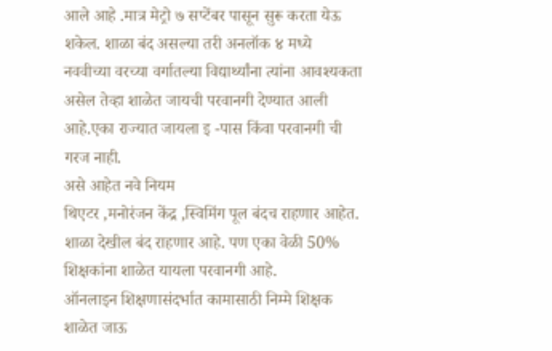आले आहे .मात्र मेट्रो ७ सप्टेंबर पासून सुरू करता येऊ शकेल. शाळा बंद असल्या तरी अनलॉक ४ मध्ये नववीच्या वरच्या वर्गातल्या विद्यार्थ्यांना त्यांना आवश्यकता असेल तेव्हा शाळेत जायची परवानगी देण्यात आली आहे.एका राज्यात जायला इ -पास किंवा परवानगी ची गरज नाही.
असे आहेत नवे नियम
थिएटर ,मनोरंजन केंद्र ,स्विमिंग पूल बंदच राहणार आहेत. शाळा देखील बंद राहणार आहे. पण एका वेळी 50% शिक्षकांना शाळेत यायला परवानगी आहे.
ऑनलाइन शिक्षणासंदर्भात कामासाठी निम्मे शिक्षक शाळेत जाऊ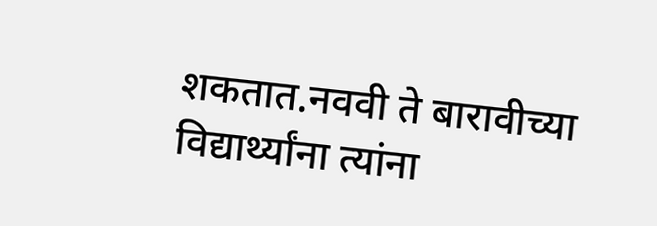शकतात.नववी ते बारावीच्या विद्यार्थ्यांना त्यांना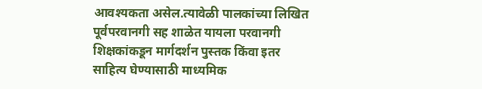आवश्यकता असेल.त्यावेळी पालकांच्या लिखित पूर्वपरवानगी सह शाळेत यायला परवानगी शिक्षकांकडून मार्गदर्शन पुस्तक किंवा इतर साहित्य घेण्यासाठी माध्यमिक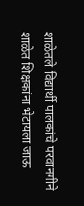शाळेतले विद्यार्थी पालकांचे परवानगीने शाळेत शिक्षकांना भेटायला जाऊ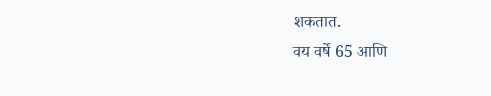शकतात.
वय वर्षे 65 आणि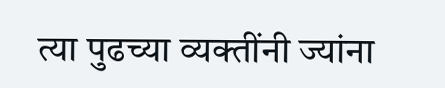त्या पुढच्या व्यक्तींनी ज्यांना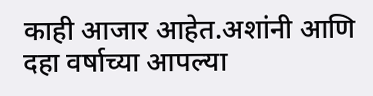काही आजार आहेत.अशांनी आणि दहा वर्षाच्या आपल्या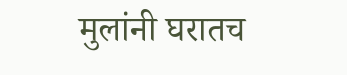मुलांनी घरातच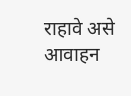राहावे असे आवाहन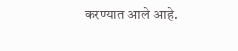करण्यात आले आहे.